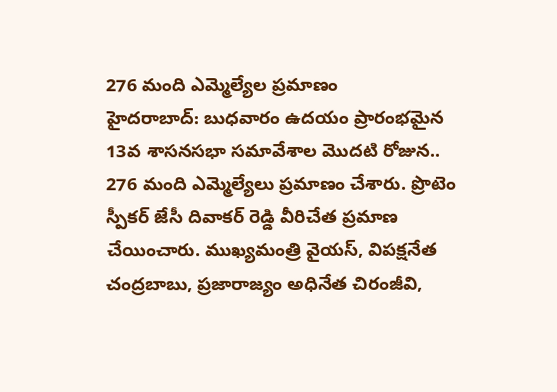276 మంది ఎమ్మెల్యేల ప్రమాణం
హైదరాబాద్: బుధవారం ఉదయం ప్రారంభమైన 13వ శాసనసభా సమావేశాల మొదటి రోజున.. 276 మంది ఎమ్మెల్యేలు ప్రమాణం చేశారు. ప్రొటెం స్పీకర్ జేసీ దివాకర్ రెడ్డి వీరిచేత ప్రమాణ చేయించారు. ముఖ్యమంత్రి వైయస్, విపక్షనేత చంద్రబాబు, ప్రజారాజ్యం అధినేత చిరంజీవి,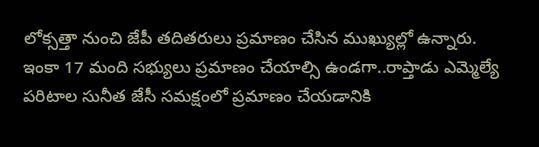లోక్సత్తా నుంచి జేపీ తదితరులు ప్రమాణం చేసిన ముఖ్యుల్లో ఉన్నారు. ఇంకా 17 మంది సభ్యులు ప్రమాణం చేయాల్సి ఉండగా..రాప్తాడు ఎమ్మెల్యే పరిటాల సునీత జేసీ సమక్షంలో ప్రమాణం చేయడానికి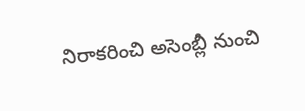నిరాకరించి అసెంబ్లీ నుంచి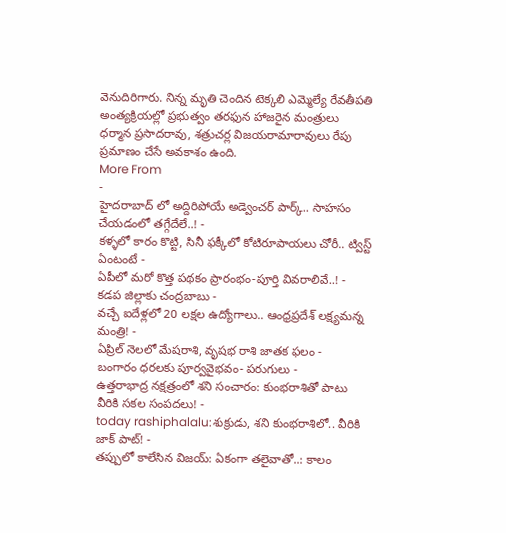వెనుదిరిగారు. నిన్న మృతి చెందిన టెక్కలి ఎమ్మెల్యే రేవతీపతి అంత్యక్రియల్లో ప్రభుత్వం తరఫున హాజరైన మంత్రులు ధర్మాన ప్రసాదరావు, శత్రుచర్ల విజయరామారావులు రేపు ప్రమాణం చేసే అవకాశం ఉంది.
More From
-
హైదరాబాద్ లో అద్దిరిపోయే అడ్వెంచర్ పార్క్.. సాహసం చేయడంలో తగ్గేదేలే..! -
కళ్ళలో కారం కొట్టి, సినీ ఫక్కీలో కోటిరూపాయలు చోరీ.. ట్విస్ట్ ఏంటంటే -
ఏపీలో మరో కొత్త పథకం ప్రారంభం-పూర్తి వివరాలివే..! -
కడప జిల్లాకు చంద్రబాబు -
వచ్చే ఐదేళ్లలో 20 లక్షల ఉద్యోగాలు.. ఆంధ్రప్రదేశ్ లక్ష్యమన్న మంత్రి! -
ఏప్రిల్ నెలలో మేషరాశి, వృషభ రాశి జాతక ఫలం -
బంగారం ధరలకు పూర్వవైభవం- పరుగులు -
ఉత్తరాభాద్ర నక్షత్రంలో శని సంచారం: కుంభరాశితో పాటు వీరికి సకల సంపదలు! -
today rashiphalalu:శుక్రుడు, శని కుంభరాశిలో.. వీరికి జాక్ పాట్! -
తప్పులో కాలేసిన విజయ్: ఏకంగా తలైవాతో..: కాలం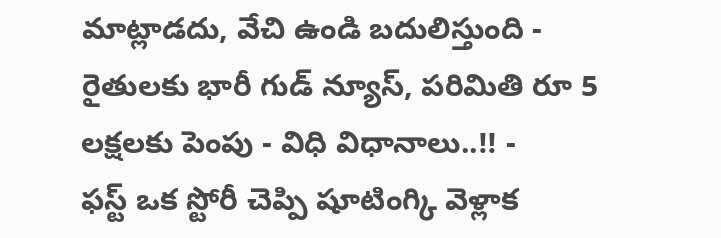మాట్లాడదు, వేచి ఉండి బదులిస్తుంది -
రైతులకు భారీ గుడ్ న్యూస్, పరిమితి రూ 5 లక్షలకు పెంపు - విధి విధానాలు..!! -
ఫస్ట్ ఒక స్టోరీ చెప్పి షూటింగ్కి వెళ్లాక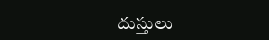దుస్తులు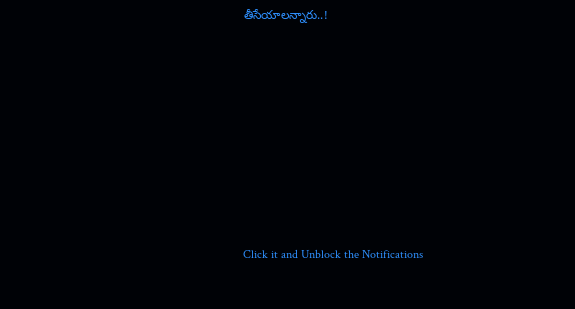తీసేయాలన్నారు..!












Click it and Unblock the Notifications